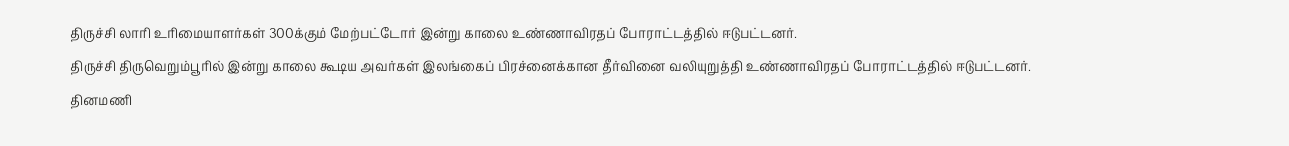திருச்சி லாரி உரிமையாளர்கள் 300க்கும் மேற்பட்டோர் இன்று காலை உண்ணாவிரதப் போராட்டத்தில் ஈடுபட்டனர்.
திருச்சி திருவெறும்பூரில் இன்று காலை கூடிய அவர்கள் இலங்கைப் பிரச்னைக்கான தீர்வினை வலியுறுத்தி உண்ணாவிரதப் போராட்டத்தில் ஈடுபட்டனர்.
தினமணி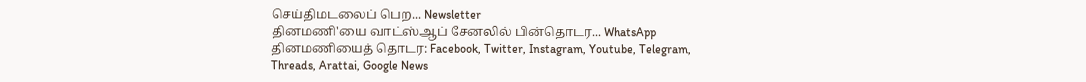செய்திமடலைப் பெற... Newsletter
தினமணி'யை வாட்ஸ்ஆப் சேனலில் பின்தொடர... WhatsApp
தினமணியைத் தொடர: Facebook, Twitter, Instagram, Youtube, Telegram, Threads, Arattai, Google News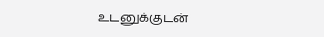உடனுக்குடன்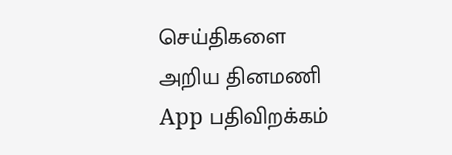செய்திகளை அறிய தினமணி App பதிவிறக்கம்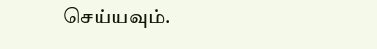செய்யவும்.